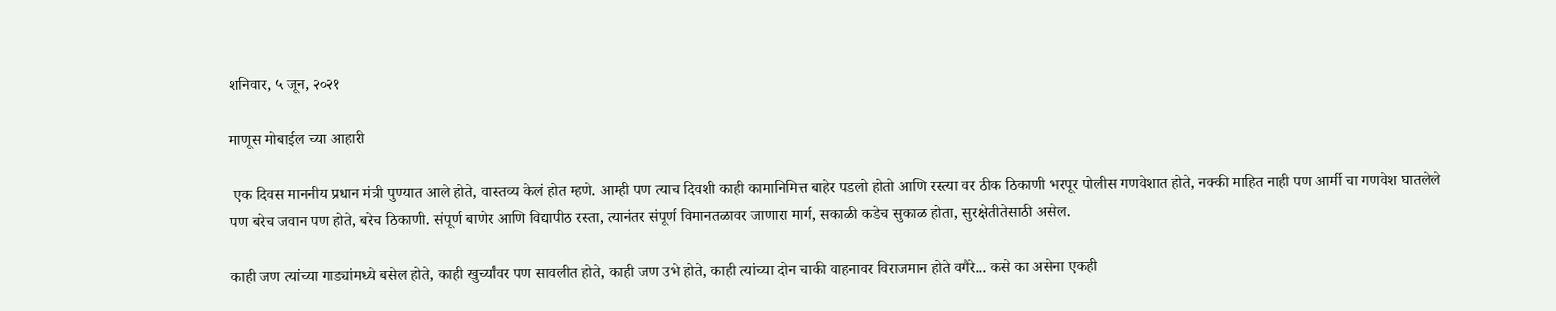शनिवार, ५ जून, २०२१

माणूस मोबाईल च्या आहारी

 एक दिवस माननीय प्रधान मंत्री पुण्यात आले होते, वास्तव्य केलं होत म्हणे. आम्ही पण त्याच दिवशी काही कामानिमित्त बाहेर पडलो होतो आणि रस्त्या वर ठीक ठिकाणी भरपूर पोलीस गणवेशात होते, नक्की माहित नाही पण आर्मी चा गणवेश घातलेले पण बरेच जवान पण होते, बरेच ठिकाणी. संपूर्ण बाणेर आणि विद्यापीठ रस्ता, त्यानंतर संपूर्ण विमानतळावर जाणारा मार्ग, सकाळी कडेच सुकाळ होता, सुरक्षेतीतेसाठी असेल.

काही जण त्यांच्या गाड्यांमध्ये बसेल होते, काही खुर्च्यांवर पण सावलीत होते, काही जण उभे होते, काही त्यांच्या दोन चाकी वाहनावर विराजमान होते वगैरे... कसे का असेना एकही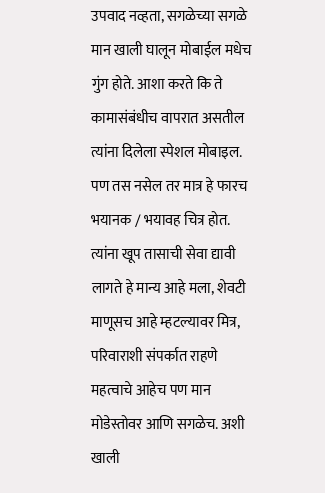उपवाद नव्हता, सगळेच्या सगळे मान खाली घालून मोबाईल मधेच गुंग होते. आशा करते कि ते कामासंबंधीच वापरात असतील त्यांना दिलेला स्पेशल मोबाइल. पण तस नसेल तर मात्र हे फारच भयानक / भयावह चित्र होत. त्यांना खूप तासाची सेवा द्यावी लागते हे मान्य आहे मला, शेवटी माणूसच आहे म्हटल्यावर मित्र, परिवाराशी संपर्कात राहणे महत्वाचे आहेच पण मान मोडेस्तोवर आणि सगळेच. अशी खाली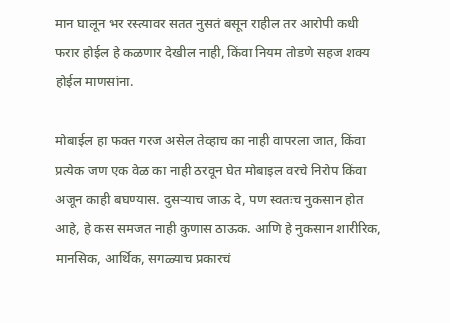मान घालून भर रस्त्यावर सतत नुसतं बसून राहील तर आरोपी कधी फरार होईल हे कळणार देखील नाही, किंवा नियम तोडणे सहज शक्य होईल माणसांना.

मोबाईल हा फक्त गरज असेल तेव्हाच का नाही वापरला जात, किंवा प्रत्येक जण एक वेळ का नाही ठरवून घेत मोबाइल वरचे निरोप किंवा अजून काही बघण्यास. दुसऱ्याच जाऊ दे, पण स्वतःच नुकसान होत आहे, हे कस समजत नाही कुणास ठाऊक. आणि हे नुकसान शारीरिक, मानसिक, आर्थिक, सगळ्याच प्रकारचं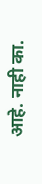आहे. नाही का.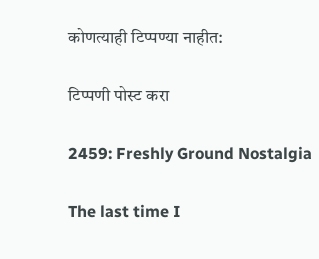कोणत्याही टिप्पण्‍या नाहीत:

टिप्पणी पोस्ट करा

2459: Freshly Ground Nostalgia

The last time I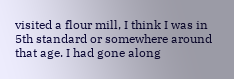visited a flour mill, I think I was in 5th standard or somewhere around that age. I had gone along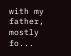with my father, mostly fo...